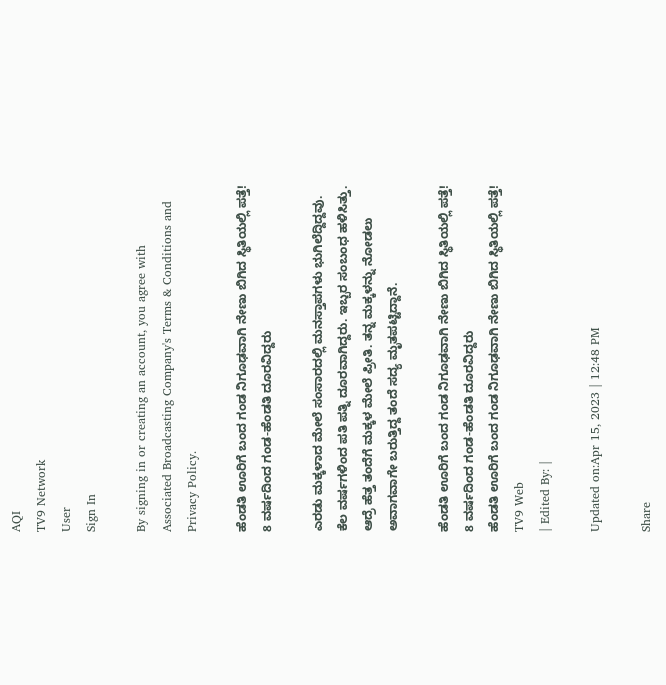AQI
TV9 Network
User
Sign In

By signing in or creating an account, you agree with Associated Broadcasting Company's Terms & Conditions and Privacy Policy.

ಹೆಂಡತಿ ಊರಿಗೆ ಬಂದ ಗಂಡ ನಿಗೂಢವಾಗಿ ನೇಣು ಬಿಗಿದ ಸ್ಥಿತಿಯಲ್ಲಿ ಪತ್ತೆ! 8 ವರ್ಷದಿಂದ ಗಂಡ-ಹೆಂಡತಿ ದೂರವಿದ್ದರು

ಎರಡು ಮಕ್ಕಳಾದ ಮೇಲೆ ಸಂಸಾರದಲ್ಲಿ ಮನಸ್ತಾಪಗಳು ಭುಗಿಲೆದ್ದಿದ್ದವು. ಕೆಲ ವರ್ಷಗಳಿಂದ ಪತಿ ಪತ್ನಿ ದೂರವಾಗಿದ್ದರು. ಇಬ್ಬರ ಸಂಬಂಧ ಹಳಿಸಿತ್ತು. ಆದ್ರೆ ಹೆತ್ತ ತಂದೆಗೆ ಮಕ್ಕಳ ಮೇಲೆ ಪ್ರೀತಿ. ತನ್ನ ಮಕ್ಕಳನ್ನು ನೋಡಲು ಅವಾಗವಾಗೇ ಬರುತ್ತಿದ್ದ ತಂದೆ ಸದ್ಯ ಮೃತಪಟ್ಟಿದ್ದಾನೆ.

ಹೆಂಡತಿ ಊರಿಗೆ ಬಂದ ಗಂಡ ನಿಗೂಢವಾಗಿ ನೇಣು ಬಿಗಿದ ಸ್ಥಿತಿಯಲ್ಲಿ ಪತ್ತೆ! 8 ವರ್ಷದಿಂದ ಗಂಡ-ಹೆಂಡತಿ ದೂರವಿದ್ದರು
ಹೆಂಡತಿ ಊರಿಗೆ ಬಂದ ಗಂಡ ನಿಗೂಢವಾಗಿ ನೇಣು ಬಿಗಿದ ಸ್ಥಿತಿಯಲ್ಲಿ ಪತ್ತೆ!
TV9 Web
| Edited By: |

Updated on:Apr 15, 2023 | 12:48 PM

Share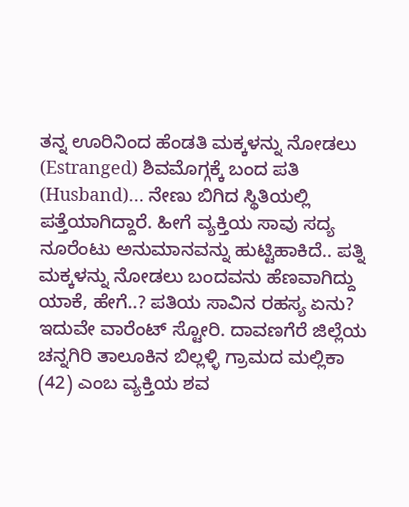ತನ್ನ ಊರಿನಿಂದ ಹೆಂಡತಿ ಮಕ್ಕಳನ್ನು ನೋಡಲು (Estranged) ಶಿವಮೊಗ್ಗಕ್ಕೆ ಬಂದ ಪತಿ (Husband)… ನೇಣು ಬಿಗಿದ ಸ್ಥಿತಿಯಲ್ಲಿ ಪತ್ತೆಯಾಗಿದ್ದಾರೆ. ಹೀಗೆ ವ್ಯಕ್ತಿಯ ಸಾವು ಸದ್ಯ ನೂರೆಂಟು ಅನುಮಾನವನ್ನು ಹುಟ್ಟಿಹಾಕಿದೆ.. ಪತ್ನಿ ಮಕ್ಕಳನ್ನು ನೋಡಲು ಬಂದವನು ಹೆಣವಾಗಿದ್ದು ಯಾಕೆ, ಹೇಗೆ..? ಪತಿಯ ಸಾವಿನ ರಹಸ್ಯ ಏನು? ಇದುವೇ ವಾರೆಂಟ್ ಸ್ಟೋರಿ. ದಾವಣಗೆರೆ ಜಿಲ್ಲೆಯ ಚನ್ನಗಿರಿ ತಾಲೂಕಿನ ಬಿಲ್ಲಳ್ಳಿ ಗ್ರಾಮದ ಮಲ್ಲಿಕಾ (42) ಎಂಬ ವ್ಯಕ್ತಿಯ ಶವ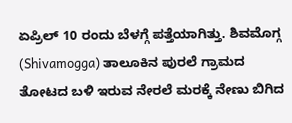ಏಪ್ರಿಲ್ 10 ರಂದು ಬೆಳಗ್ಗೆ ಪತ್ತೆಯಾಗಿತ್ತು. ಶಿವಮೊಗ್ಗ (Shivamogga) ತಾಲೂಕಿನ ಪುರಲೆ ಗ್ರಾಮದ ತೋಟದ ಬಳಿ ಇರುವ ನೇರಲೆ ಮರಕ್ಕೆ ನೇಣು ಬಿಗಿದ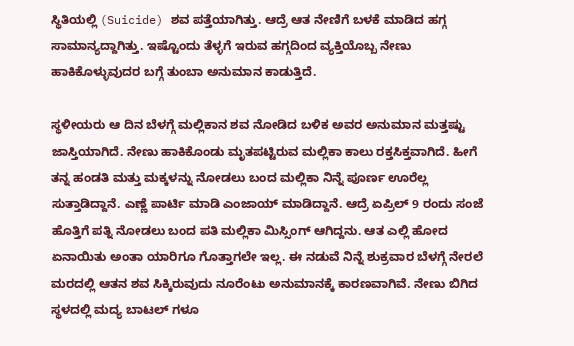ಸ್ಥಿತಿಯಲ್ಲಿ (Suicide) ಶವ ಪತ್ತೆಯಾಗಿತ್ತು. ಆದ್ರೆ ಆತ ನೇಣಿಗೆ ಬಳಕೆ ಮಾಡಿದ ಹಗ್ಗ ಸಾಮಾನ್ಯದ್ದಾಗಿತ್ತು. ಇಷ್ಟೊಂದು ತೆಳ್ಳಗೆ ಇರುವ ಹಗ್ಗದಿಂದ ವ್ಯಕ್ತಿಯೊಬ್ಬ ನೇಣು ಹಾಕಿಕೊಳ್ಳುವುದರ ಬಗ್ಗೆ ತುಂಬಾ ಅನುಮಾನ ಕಾಡುತ್ತಿದೆ.

ಸ್ಥಳೀಯರು ಆ ದಿನ ಬೆಳಗ್ಗೆ ಮಲ್ಲಿಕಾನ ಶವ ನೋಡಿದ ಬಳಿಕ ಅವರ ಅನುಮಾನ ಮತ್ತಷ್ಟು ಜಾಸ್ತಿಯಾಗಿದೆ. ನೇಣು ಹಾಕಿಕೊಂಡು ಮೃತಪಟ್ಟಿರುವ ಮಲ್ಲಿಕಾ ಕಾಲು ರಕ್ತಸಿಕ್ತವಾಗಿದೆ. ಹೀಗೆ ತನ್ನ ಹಂಡತಿ ಮತ್ತು ಮಕ್ಕಳನ್ನು ನೋಡಲು ಬಂದ ಮಲ್ಲಿಕಾ ನಿನ್ನೆ ಪೂರ್ಣ ಊರೆಲ್ಲ ಸುತ್ತಾಡಿದ್ದಾನೆ. ಎಣ್ಣೆ ಪಾರ್ಟಿ ಮಾಡಿ ಎಂಜಾಯ್ ಮಾಡಿದ್ದಾನೆ. ಆದ್ರೆ ಏಪ್ರಿಲ್ 9 ರಂದು ಸಂಜೆ ಹೊತ್ತಿಗೆ ಪತ್ನಿ ನೋಡಲು ಬಂದ ಪತಿ ಮಲ್ಲಿಕಾ ಮಿಸ್ಸಿಂಗ್ ಆಗಿದ್ದನು. ಆತ ಎಲ್ಲಿ ಹೋದ ಏನಾಯಿತು ಅಂತಾ ಯಾರಿಗೂ ಗೊತ್ತಾಗಲೇ ಇಲ್ಲ. ಈ ನಡುವೆ ನಿನ್ನೆ ಶುಕ್ರವಾರ ಬೆಳಗ್ಗೆ ನೇರಲೆ ಮರದಲ್ಲಿ ಆತನ ಶವ ಸಿಕ್ಕಿರುವುದು ನೂರೆಂಟು ಅನುಮಾನಕ್ಕೆ ಕಾರಣವಾಗಿವೆ. ನೇಣು ಬಿಗಿದ ಸ್ಥಳದಲ್ಲಿ ಮದ್ಯ ಬಾಟಲ್ ಗಳೂ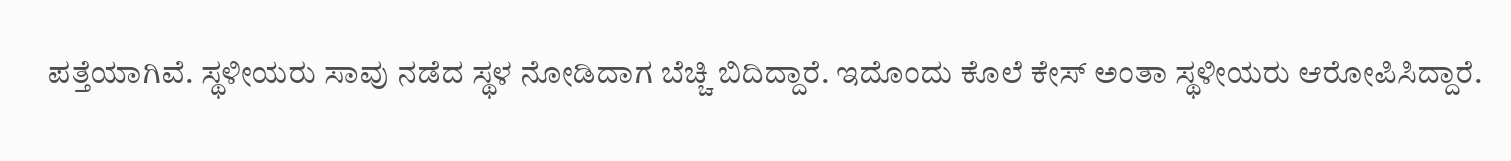ಪತ್ತೆಯಾಗಿವೆ. ಸ್ಥಳೀಯರು ಸಾವು ನಡೆದ ಸ್ಥಳ ನೋಡಿದಾಗ ಬೆಚ್ಚಿ ಬಿದಿದ್ದಾರೆ. ಇದೊಂದು ಕೊಲೆ ಕೇಸ್ ಅಂತಾ ಸ್ಥಳೀಯರು ಆರೋಪಿಸಿದ್ದಾರೆ.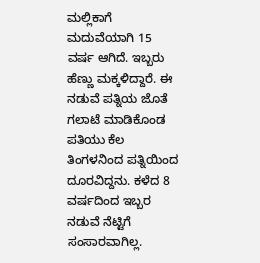ಮಲ್ಲಿಕಾಗೆ ಮದುವೆಯಾಗಿ 15 ವರ್ಷ ಆಗಿದೆ. ಇಬ್ಬರು ಹೆಣ್ಣು ಮಕ್ಕಳಿದ್ದಾರೆ. ಈ ನಡುವೆ ಪತ್ನಿಯ ಜೊತೆ ಗಲಾಟೆ ಮಾಡಿಕೊಂಡ ಪತಿಯು ಕೆಲ ತಿಂಗಳನಿಂದ ಪತ್ನಿಯಿಂದ ದೂರವಿದ್ದನು. ಕಳೆದ 8 ವರ್ಷದಿಂದ ಇಬ್ಬರ ನಡುವೆ ನೆಟ್ಟಿಗೆ ಸಂಸಾರವಾಗಿಲ್ಲ.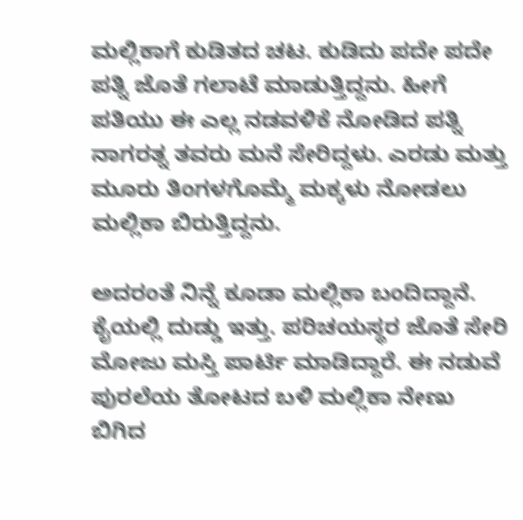ಮಲ್ಲಿಕಾಗೆ ಕುಡಿತದ ಚಟ. ಕುಡಿದು ಪದೇ ಪದೇ ಪತ್ನಿ ಜೊತೆ ಗಲಾಟೆ ಮಾಡುತ್ತಿದ್ದನು. ಹೀಗೆ ಪತಿಯು ಈ ಎಲ್ಲ ನಡವಳಿಕೆ ನೋಡಿದ ಪತ್ನಿ ನಾಗರತ್ನ ತವರು ಮನೆ ಸೇರಿದ್ದಳು. ಎರಡು ಮತ್ತು ಮೂರು ತಿಂಗಳಗೊಮ್ಮೆ ಮಕ್ಕಳು ನೋಡಲು ಮಲ್ಲಿಕಾ ಬಿರುತ್ತಿದ್ದನು.

ಅದರಂತೆ ನಿನ್ನೆ ಕೂಡಾ ಮಲ್ಲಿಕಾ ಬಂದಿದ್ದಾನೆ. ಕೈಯಲ್ಲಿ ದುಡ್ಡು ಇತ್ತು. ಪರಿಚಯಸ್ಥರ ಜೊತೆ ಸೇರಿ ಮೋಜು ಮಸ್ತಿ ಪಾರ್ಟಿ ಮಾಡಿದ್ದಾರೆ. ಈ ನಡುವೆ ಪುರಲೆಯ ತೋಟದ ಬಳಿ ಮಲ್ಲಿಕಾ ನೇಣು ಬಿಗಿದ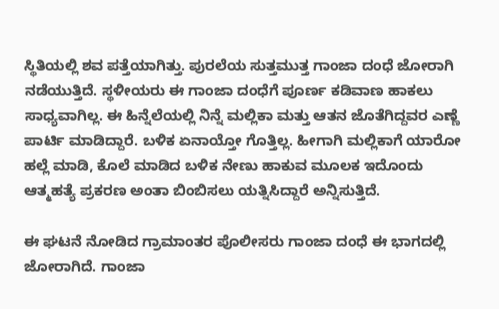ಸ್ಥಿತಿಯಲ್ಲಿ ಶವ ಪತ್ತೆಯಾಗಿತ್ತು. ಪುರಲೆಯ ಸುತ್ತಮುತ್ತ ಗಾಂಜಾ ದಂಧೆ ಜೋರಾಗಿ ನಡೆಯುತ್ತಿದೆ. ಸ್ಥಳೀಯರು ಈ ಗಾಂಜಾ ದಂಧೆಗೆ ಪೂರ್ಣ ಕಡಿವಾಣ ಹಾಕಲು ಸಾಧ್ಯವಾಗಿಲ್ಲ. ಈ ಹಿನ್ನೆಲೆಯಲ್ಲಿ ನಿನ್ನೆ ಮಲ್ಲಿಕಾ ಮತ್ತು ಆತನ ಜೊತೆಗಿದ್ದವರ ಎಣ್ಣೆ ಪಾರ್ಟಿ ಮಾಡಿದ್ದಾರೆ. ಬಳಿಕ ಏನಾಯ್ತೋ ಗೊತ್ತಿಲ್ಲ. ಹೀಗಾಗಿ ಮಲ್ಲಿಕಾಗೆ ಯಾರೋ ಹಲ್ಲೆ ಮಾಡಿ, ಕೊಲೆ ಮಾಡಿದ ಬಳಿಕ ನೇಣು ಹಾಕುವ ಮೂಲಕ ಇದೊಂದು ಆತ್ಮಹತ್ಯೆ ಪ್ರಕರಣ ಅಂತಾ ಬಿಂಬಿಸಲು ಯತ್ನಿಸಿದ್ದಾರೆ ಅನ್ನಿಸುತ್ತಿದೆ.

ಈ ಘಟನೆ ನೋಡಿದ ಗ್ರಾಮಾಂತರ ಪೊಲೀಸರು ಗಾಂಜಾ ದಂಧೆ ಈ ಭಾಗದಲ್ಲಿ ಜೋರಾಗಿದೆ. ಗಾಂಜಾ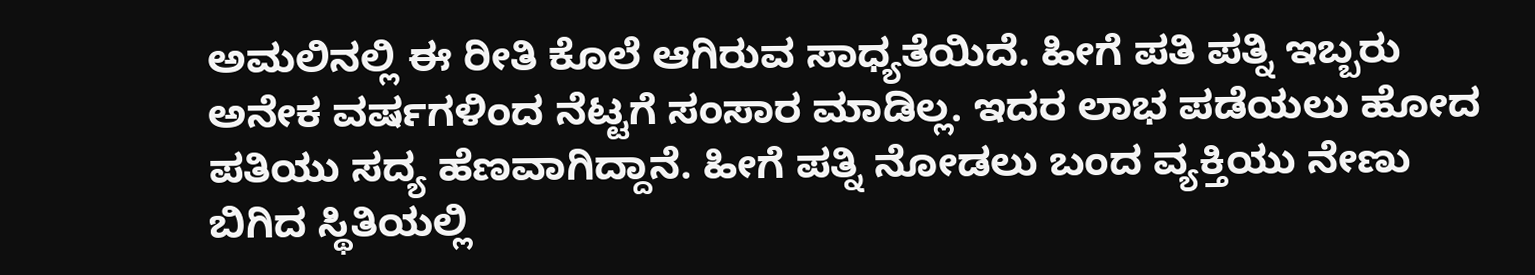ಅಮಲಿನಲ್ಲಿ ಈ ರೀತಿ ಕೊಲೆ ಆಗಿರುವ ಸಾಧ್ಯತೆಯಿದೆ. ಹೀಗೆ ಪತಿ ಪತ್ನಿ ಇಬ್ಬರು ಅನೇಕ ವರ್ಷಗಳಿಂದ ನೆಟ್ಟಗೆ ಸಂಸಾರ ಮಾಡಿಲ್ಲ. ಇದರ ಲಾಭ ಪಡೆಯಲು ಹೋದ ಪತಿಯು ಸದ್ಯ ಹೆಣವಾಗಿದ್ದಾನೆ. ಹೀಗೆ ಪತ್ನಿ ನೋಡಲು ಬಂದ ವ್ಯಕ್ತಿಯು ನೇಣು ಬಿಗಿದ ಸ್ಥಿತಿಯಲ್ಲಿ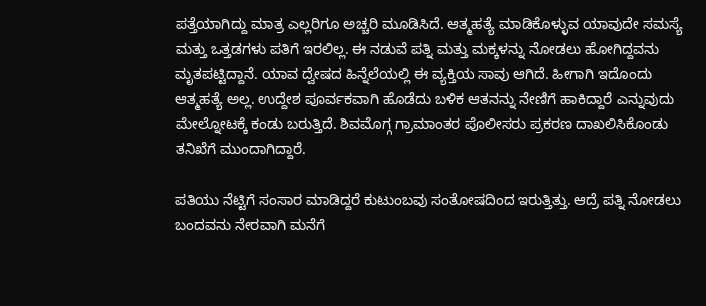ಪತ್ತೆಯಾಗಿದ್ದು ಮಾತ್ರ ಎಲ್ಲರಿಗೂ ಅಚ್ಚರಿ ಮೂಡಿಸಿದೆ. ಆತ್ಮಹತ್ಯೆ ಮಾಡಿಕೊಳ್ಳುವ ಯಾವುದೇ ಸಮಸ್ಯೆ ಮತ್ತು ಒತ್ತಡಗಳು ಪತಿಗೆ ಇರಲಿಲ್ಲ. ಈ ನಡುವೆ ಪತ್ನಿ ಮತ್ತು ಮಕ್ಕಳನ್ನು ನೋಡಲು ಹೋಗಿದ್ದವನು ಮೃತಪಟ್ಟಿದ್ದಾನೆ. ಯಾವ ದ್ವೇಷದ ಹಿನ್ನೆಲೆಯಲ್ಲಿ ಈ ವ್ಯಕ್ತಿಯ ಸಾವು ಆಗಿದೆ. ಹೀಗಾಗಿ ಇದೊಂದು ಆತ್ಮಹತ್ಯೆ ಅಲ್ಲ. ಉದ್ದೇಶ ಪೂರ್ವಕವಾಗಿ ಹೊಡೆದು ಬಳಿಕ ಆತನನ್ನು ನೇಣಿಗೆ ಹಾಕಿದ್ದಾರೆ ಎನ್ನುವುದು ಮೇಲ್ನೋಟಕ್ಕೆ ಕಂಡು ಬರುತ್ತಿದೆ. ಶಿವಮೊಗ್ಗ ಗ್ರಾಮಾಂತರ ಪೊಲೀಸರು ಪ್ರಕರಣ ದಾಖಲಿಸಿಕೊಂಡು ತನಿಖೆಗೆ ಮುಂದಾಗಿದ್ದಾರೆ.

ಪತಿಯು ನೆಟ್ಟಿಗೆ ಸಂಸಾರ ಮಾಡಿದ್ದರೆ ಕುಟುಂಬವು ಸಂತೋಷದಿಂದ ಇರುತ್ತಿತ್ತು. ಆದ್ರೆ ಪತ್ನಿ ನೋಡಲು ಬಂದವನು ನೇರವಾಗಿ ಮನೆಗೆ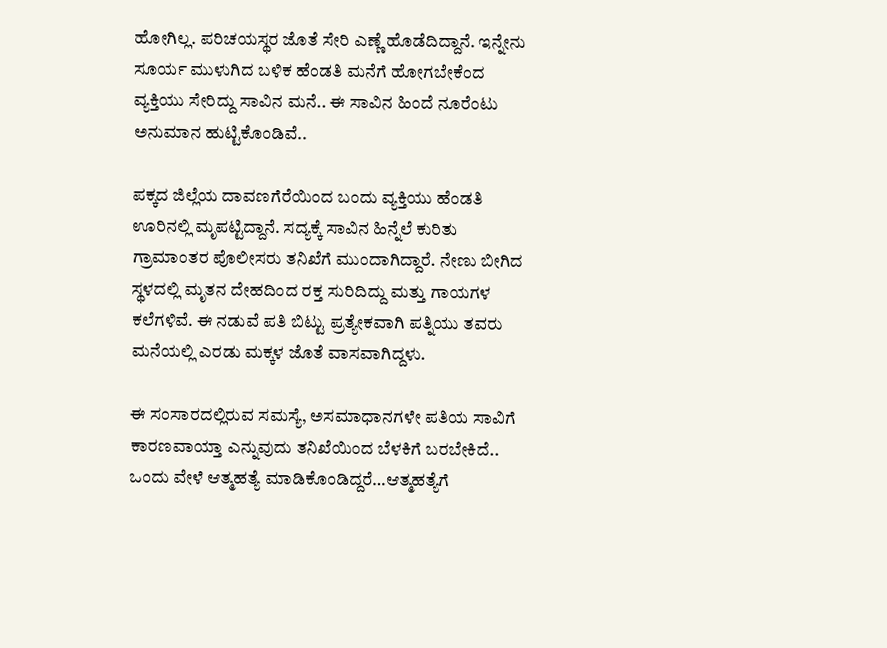ಹೋಗಿಲ್ಲ. ಪರಿಚಯಸ್ಥರ ಜೊತೆ ಸೇರಿ ಎಣ್ಣೆ ಹೊಡೆದಿದ್ದಾನೆ. ಇನ್ನೇನು ಸೂರ್ಯ ಮುಳುಗಿದ ಬಳಿಕ ಹೆಂಡತಿ ಮನೆಗೆ ಹೋಗಬೇಕೆಂದ ವ್ಯಕ್ತಿಯು ಸೇರಿದ್ದು ಸಾವಿನ ಮನೆ.. ಈ ಸಾವಿನ ಹಿಂದೆ ನೂರೆಂಟು ಅನುಮಾನ ಹುಟ್ಟಿಕೊಂಡಿವೆ..

ಪಕ್ಕದ ಜಿಲ್ಲೆಯ ದಾವಣಗೆರೆಯಿಂದ ಬಂದು ವ್ಯಕ್ತಿಯು ಹೆಂಡತಿ ಊರಿನಲ್ಲಿ ಮೃಪಟ್ಟಿದ್ದಾನೆ. ಸದ್ಯಕ್ಕೆ ಸಾವಿನ ಹಿನ್ನೆಲೆ ಕುರಿತು ಗ್ರಾಮಾಂತರ ಪೊಲೀಸರು ತನಿಖೆಗೆ ಮುಂದಾಗಿದ್ದಾರೆ. ನೇಣು ಬೀಗಿದ ಸ್ಥಳದಲ್ಲಿ ಮೃತನ ದೇಹದಿಂದ ರಕ್ತ ಸುರಿದಿದ್ದು ಮತ್ತು ಗಾಯಗಳ ಕಲೆಗಳಿವೆ. ಈ ನಡುವೆ ಪತಿ ಬಿಟ್ಟು ಪ್ರತ್ಯೇಕವಾಗಿ ಪತ್ನಿಯು ತವರು ಮನೆಯಲ್ಲಿ ಎರಡು ಮಕ್ಕಳ ಜೊತೆ ವಾಸವಾಗಿದ್ದಳು.

ಈ ಸಂಸಾರದಲ್ಲಿರುವ ಸಮಸ್ಯೆ, ಅಸಮಾಧಾನಗಳೇ ಪತಿಯ ಸಾವಿಗೆ ಕಾರಣವಾಯ್ತಾ ಎನ್ನುವುದು ತನಿಖೆಯಿಂದ ಬೆಳಕಿಗೆ ಬರಬೇಕಿದೆ.. ಒಂದು ವೇಳೆ ಆತ್ಮಹತ್ಯೆ ಮಾಡಿಕೊಂಡಿದ್ದರೆ…ಆತ್ಮಹತ್ಯೆಗೆ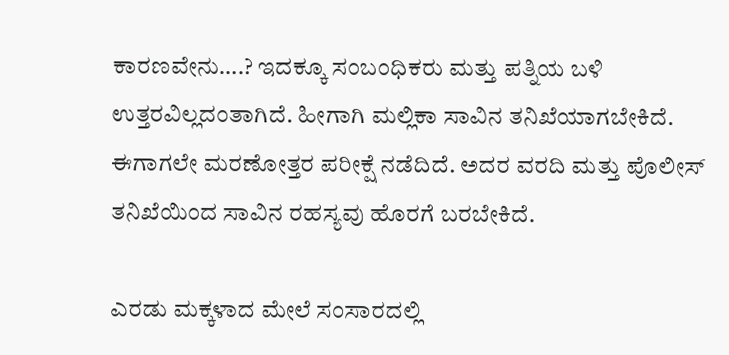ಕಾರಣವೇನು….? ಇದಕ್ಕೂ ಸಂಬಂಧಿಕರು ಮತ್ತು ಪತ್ನಿಯ ಬಳಿ ಉತ್ತರವಿಲ್ಲದಂತಾಗಿದೆ. ಹೀಗಾಗಿ ಮಲ್ಲಿಕಾ ಸಾವಿನ ತನಿಖೆಯಾಗಬೇಕಿದೆ. ಈಗಾಗಲೇ ಮರಣೋತ್ತರ ಪರೀಕ್ಷೆ ನಡೆದಿದೆ. ಅದರ ವರದಿ ಮತ್ತು ಪೊಲೀಸ್ ತನಿಖೆಯಿಂದ ಸಾವಿನ ರಹಸ್ಯವು ಹೊರಗೆ ಬರಬೇಕಿದೆ.

ಎರಡು ಮಕ್ಕಳಾದ ಮೇಲೆ ಸಂಸಾರದಲ್ಲಿ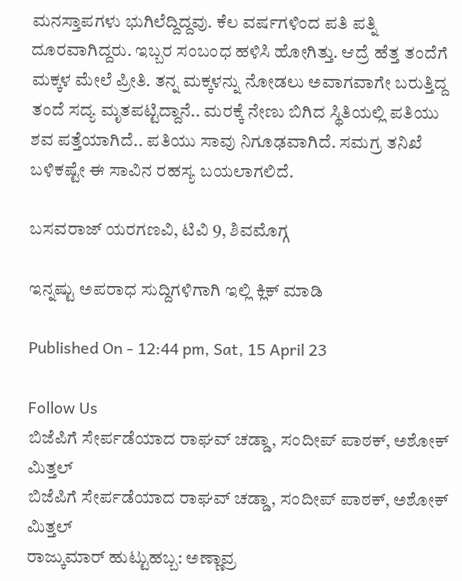ಮನಸ್ತಾಪಗಳು ಭುಗಿಲೆದ್ದಿದ್ದವು. ಕೆಲ ವರ್ಷಗಳಿಂದ ಪತಿ ಪತ್ನಿ ದೂರವಾಗಿದ್ದರು. ಇಬ್ಬರ ಸಂಬಂಧ ಹಳಿಸಿ ಹೋಗಿತ್ತು. ಆದ್ರೆ ಹೆತ್ತ ತಂದೆಗೆ ಮಕ್ಕಳ ಮೇಲೆ ಪ್ರೀತಿ. ತನ್ನ ಮಕ್ಕಳನ್ನು ನೋಡಲು ಅವಾಗವಾಗೇ ಬರುತ್ತಿದ್ದ ತಂದೆ ಸದ್ಯ ಮೃತಪಟ್ಟಿದ್ದಾನೆ.. ಮರಕ್ಕೆ ನೇಣು ಬಿಗಿದ ಸ್ಥಿತಿಯಲ್ಲಿ ಪತಿಯು ಶವ ಪತ್ತೆಯಾಗಿದೆ.. ಪತಿಯು ಸಾವು ನಿಗೂಢವಾಗಿದೆ. ಸಮಗ್ರ ತನಿಖೆ ಬಳಿಕಷ್ಟೇ ಈ ಸಾವಿನ ರಹಸ್ಯ ಬಯಲಾಗಲಿದೆ.

ಬಸವರಾಜ್ ಯರಗಣವಿ, ಟಿವಿ 9, ಶಿವಮೊಗ್ಗ

ಇನ್ನಷ್ಟು ಅಪರಾಧ ಸುದ್ದಿಗಳಿಗಾಗಿ ಇಲ್ಲಿ ಕ್ಲಿಕ್ ಮಾಡಿ

Published On - 12:44 pm, Sat, 15 April 23

Follow Us
ಬಿಜೆಪಿಗೆ ಸೇರ್ಪಡೆಯಾದ ರಾಘವ್ ಚಡ್ಡಾ, ಸಂದೀಪ್ ಪಾಠಕ್, ಅಶೋಕ್ ಮಿತ್ತಲ್
ಬಿಜೆಪಿಗೆ ಸೇರ್ಪಡೆಯಾದ ರಾಘವ್ ಚಡ್ಡಾ, ಸಂದೀಪ್ ಪಾಠಕ್, ಅಶೋಕ್ ಮಿತ್ತಲ್
ರಾಜ್ಕುಮಾರ್ ಹುಟ್ಟುಹಬ್ಬ: ಅಣ್ಣಾವ್ರ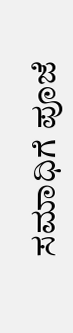ಸಮಾಧಿಗೆ ಪೂಜೆ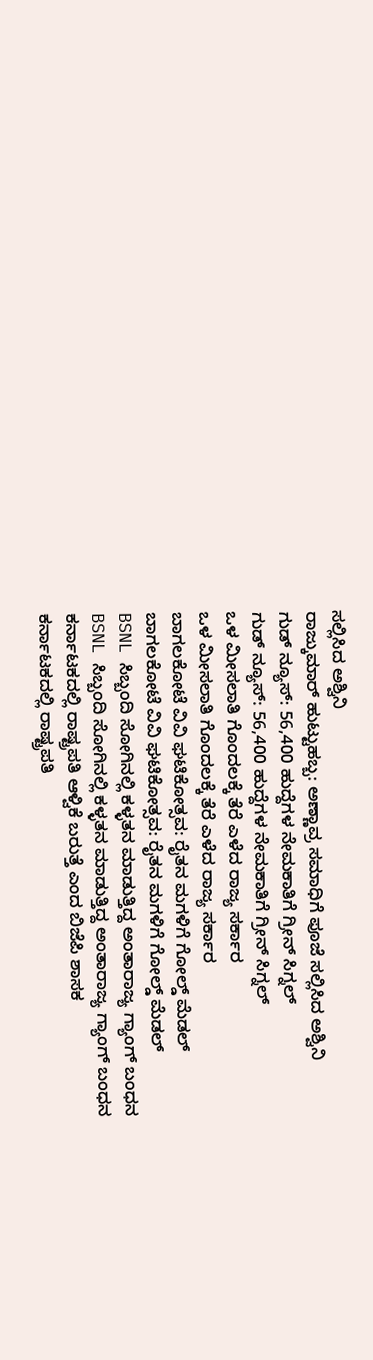ಸಲ್ಲಿಸಿದ ಅಶ್ವಿನಿ
ರಾಜ್ಕುಮಾರ್ ಹುಟ್ಟುಹಬ್ಬ: ಅಣ್ಣಾವ್ರ ಸಮಾಧಿಗೆ ಪೂಜೆ ಸಲ್ಲಿಸಿದ ಅಶ್ವಿನಿ
ಗುಡ್ ನ್ಯೂಸ್: 56,400 ಹುದ್ದೆಗಳ ನೇಮಕಾತಿಗೆ ಗ್ರೀನ್ ಸಿಗ್ನಲ್
ಗುಡ್ ನ್ಯೂಸ್: 56,400 ಹುದ್ದೆಗಳ ನೇಮಕಾತಿಗೆ ಗ್ರೀನ್ ಸಿಗ್ನಲ್
ಒಳ ಮೀಸಲಾತಿ ಗೊಂದಲಕ್ಕೆ ತೆರೆ ಎಳೆದ ರಾಜ್ಯ ಸರ್ಕಾರ
ಒಳ ಮೀಸಲಾತಿ ಗೊಂದಲಕ್ಕೆ ತೆರೆ ಎಳೆದ ರಾಜ್ಯ ಸರ್ಕಾರ
ಬಾಗಲಕೋಟೆ ವಿವಿ ಘಟಿಕೋತ್ಸವ: ರೈತನ ಮಗಳಿಗೆ ಗೋಲ್ಡ್ ಮೆಡಲ್
ಬಾಗಲಕೋಟೆ ವಿವಿ ಘಟಿಕೋತ್ಸವ: ರೈತನ ಮಗಳಿಗೆ ಗೋಲ್ಡ್ ಮೆಡಲ್
BSNL ಸಿಬ್ಬಂದಿ ಸೋಗಿನಲ್ಲಿ ಕಳ್ಳತನ ಮಾಡುತ್ತಿದ್ದ ಅಂತಾರಾಜ್ಯ ಗ್ಯಾಂಗ್ ಬಂಧನ
BSNL ಸಿಬ್ಬಂದಿ ಸೋಗಿನಲ್ಲಿ ಕಳ್ಳತನ ಮಾಡುತ್ತಿದ್ದ ಅಂತಾರಾಜ್ಯ ಗ್ಯಾಂಗ್ ಬಂಧನ
ಕರ್ನಾಟಕದಲ್ಲಿ ರಾಷ್ಟ್ರಪತಿ ಆಳ್ವಿಕೆ ಬರುತ್ತೆ ಎಂದ ಬಿಜೆಪಿ ಶಾಸಕ
ಕರ್ನಾಟಕದಲ್ಲಿ ರಾಷ್ಟ್ರಪತಿ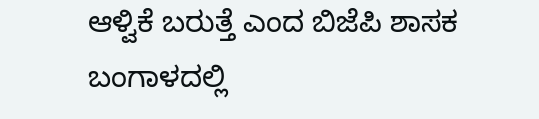ಆಳ್ವಿಕೆ ಬರುತ್ತೆ ಎಂದ ಬಿಜೆಪಿ ಶಾಸಕ
ಬಂಗಾಳದಲ್ಲಿ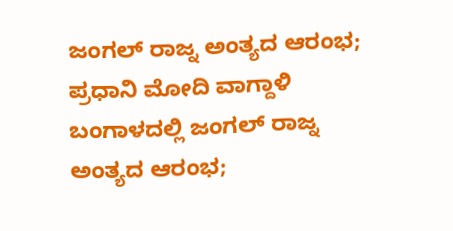ಜಂಗಲ್ ರಾಜ್ನ ಅಂತ್ಯದ ಆರಂಭ; ಪ್ರಧಾನಿ ಮೋದಿ ವಾಗ್ದಾಳಿ
ಬಂಗಾಳದಲ್ಲಿ ಜಂಗಲ್ ರಾಜ್ನ ಅಂತ್ಯದ ಆರಂಭ;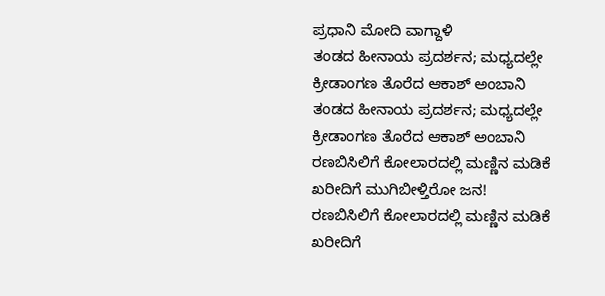ಪ್ರಧಾನಿ ಮೋದಿ ವಾಗ್ದಾಳಿ
ತಂಡದ ಹೀನಾಯ ಪ್ರದರ್ಶನ; ಮಧ್ಯದಲ್ಲೇ ಕ್ರೀಡಾಂಗಣ ತೊರೆದ ಆಕಾಶ್ ಅಂಬಾನಿ
ತಂಡದ ಹೀನಾಯ ಪ್ರದರ್ಶನ; ಮಧ್ಯದಲ್ಲೇ ಕ್ರೀಡಾಂಗಣ ತೊರೆದ ಆಕಾಶ್ ಅಂಬಾನಿ
ರಣಬಿಸಿಲಿಗೆ ಕೋಲಾರದಲ್ಲಿ ಮಣ್ಣಿನ ಮಡಿಕೆ ಖರೀದಿಗೆ ಮುಗಿಬೀಳ್ತಿರೋ ಜನ!
ರಣಬಿಸಿಲಿಗೆ ಕೋಲಾರದಲ್ಲಿ ಮಣ್ಣಿನ ಮಡಿಕೆ ಖರೀದಿಗೆ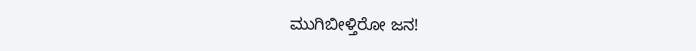ಮುಗಿಬೀಳ್ತಿರೋ ಜನ!